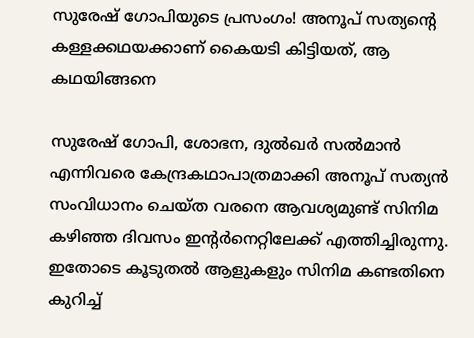സുരേഷ് ഗോപിയുടെ പ്രസംഗം! അനൂപ് സത്യന്റെ കള്ളക്കഥയക്കാണ് കൈയടി കിട്ടിയത്, ആ കഥയിങ്ങനെ

സുരേഷ് ഗോപി, ശോഭന, ദുല്‍ഖര്‍ സല്‍മാന്‍ എന്നിവരെ കേന്ദ്രകഥാപാത്രമാക്കി അനൂപ് സത്യന്‍ സംവിധാനം ചെയ്ത വരനെ ആവശ്യമുണ്ട് സിനിമ കഴിഞ്ഞ ദിവസം ഇന്റര്‍നെറ്റിലേക്ക് എത്തിച്ചിരുന്നു. ഇതോടെ കൂടുതല്‍ ആളുകളും സിനിമ കണ്ടതിനെ കുറിച്ച്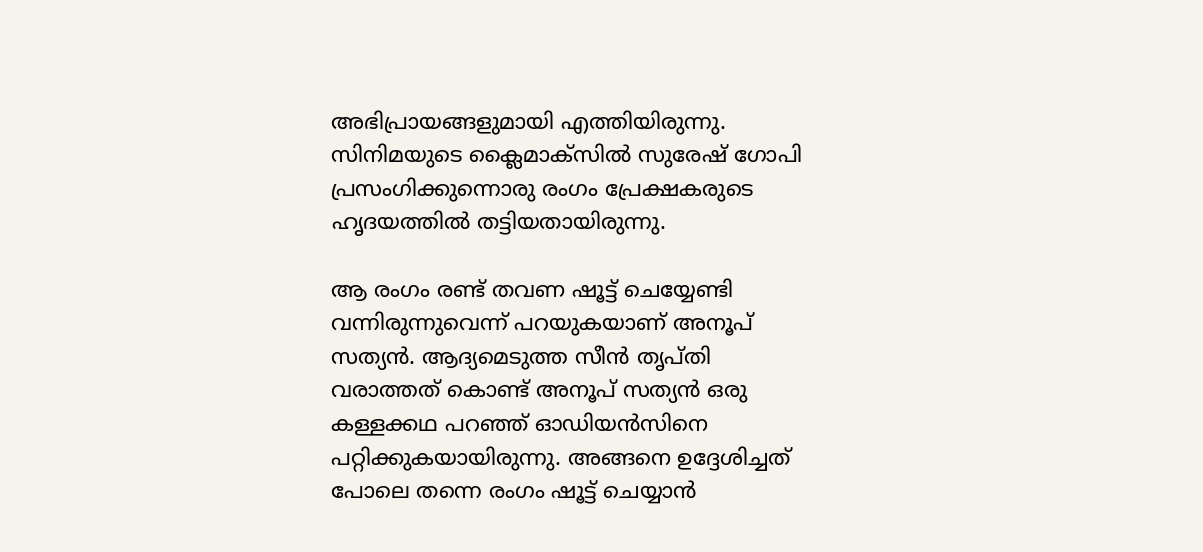അഭിപ്രായങ്ങളുമായി എത്തിയിരുന്നു. സിനിമയുടെ ക്ലൈമാക്‌സില്‍ സുരേഷ് ഗോപി പ്രസംഗിക്കുന്നൊരു രംഗം പ്രേക്ഷകരുടെ ഹൃദയത്തില്‍ തട്ടിയതായിരുന്നു.

ആ രംഗം രണ്ട് തവണ ഷൂട്ട് ചെയ്യേണ്ടി വന്നിരുന്നുവെന്ന് പറയുകയാണ് അനൂപ് സത്യന്‍. ആദ്യമെടുത്ത സീന്‍ തൃപ്തി വരാത്തത് കൊണ്ട് അനൂപ് സത്യന്‍ ഒരു കള്ളക്കഥ പറഞ്ഞ് ഓഡിയന്‍സിനെ പറ്റിക്കുകയായിരുന്നു. അങ്ങനെ ഉദ്ദേശിച്ചത് പോലെ തന്നെ രംഗം ഷൂട്ട് ചെയ്യാന്‍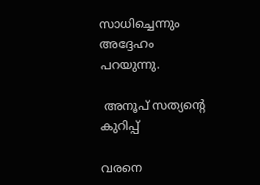സാധിച്ചെന്നും അദ്ദേഹം പറയുന്നു.

 അനൂപ് സത്യന്റെ കുറിപ്പ്

വരനെ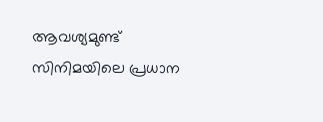ആവശ്യമുണ്ട് സിനിമയിലെ പ്രധാന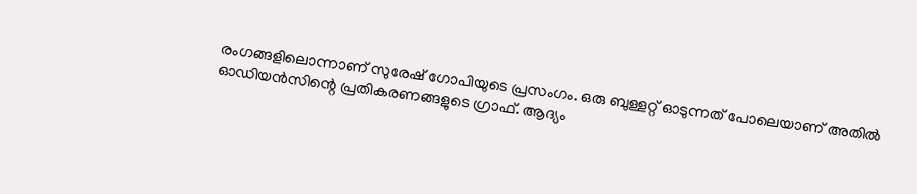രംഗങ്ങളിലൊന്നാണ് സുരേഷ് ഗോപിയുടെ പ്രസംഗം. ഒരു ബുള്ളറ്റ് ഓടുന്നത് പോലെയാണ് അതില്‍ ഓഡിയന്‍സിന്റെ പ്രതികരണങ്ങളുടെ ഗ്രാഫ്. ആദ്യം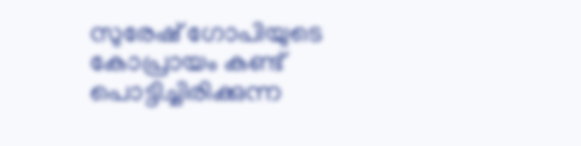സുരേഷ് ഗോപിയുടെ കോപ്രായം കണ്ട് പൊട്ടിച്ചിരിക്കുന്ന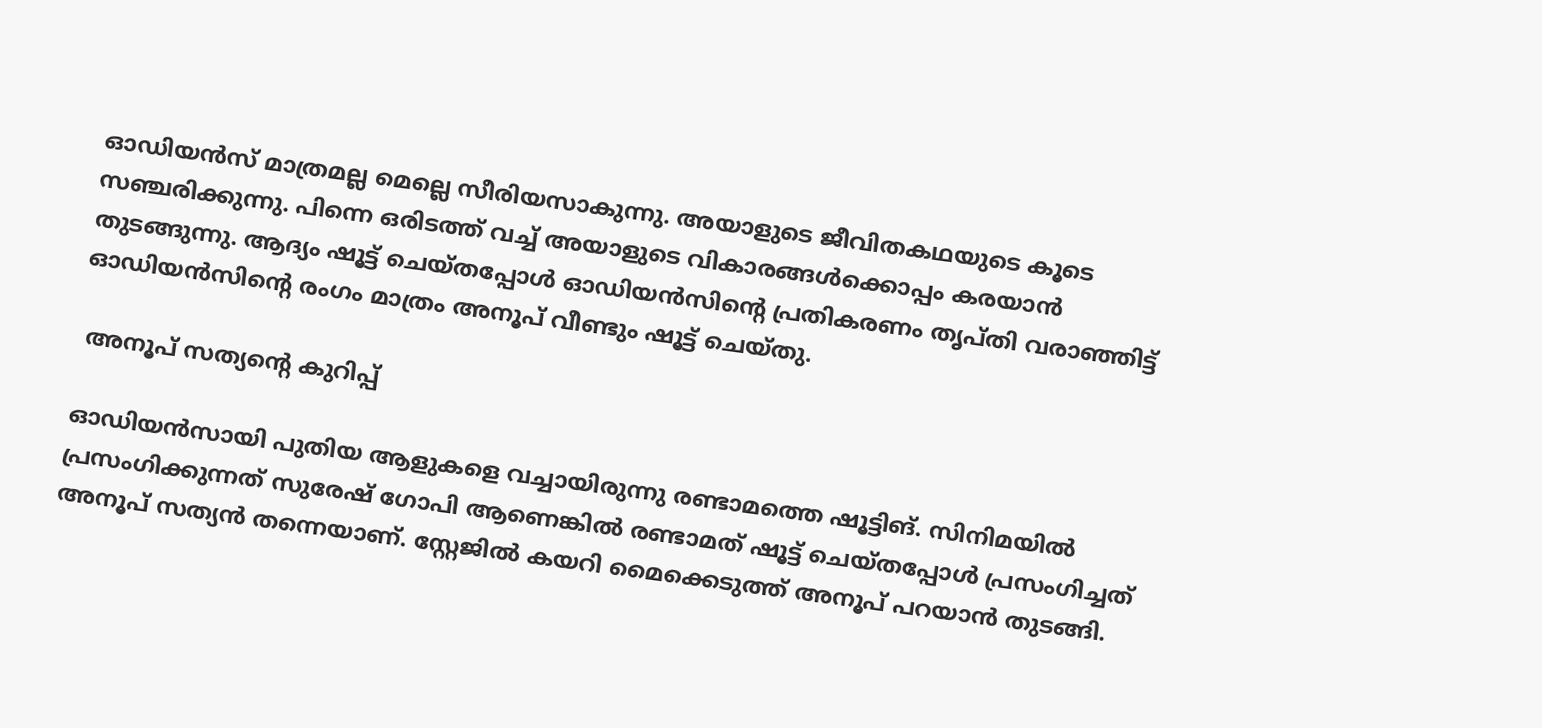ഓഡിയന്‍സ് മാത്രമല്ല മെല്ലെ സീരിയസാകുന്നു. അയാളുടെ ജീവിതകഥയുടെ കൂടെ സഞ്ചരിക്കുന്നു. പിന്നെ ഒരിടത്ത് വച്ച് അയാളുടെ വികാരങ്ങള്‍ക്കൊപ്പം കരയാന്‍ തുടങ്ങുന്നു. ആദ്യം ഷൂട്ട് ചെയ്തപ്പോള്‍ ഓഡിയന്‍സിന്റെ പ്രതികരണം തൃപ്തി വരാഞ്ഞിട്ട് ഓഡിയന്‍സിന്റെ രംഗം മാത്രം അനൂപ് വീണ്ടും ഷൂട്ട് ചെയ്തു.

 അനൂപ് സത്യന്റെ കുറിപ്പ്

ഓഡിയന്‍സായി പുതിയ ആളുകളെ വച്ചായിരുന്നു രണ്ടാമത്തെ ഷൂട്ടിങ്. സിനിമയില്‍ പ്രസംഗിക്കുന്നത് സുരേഷ് ഗോപി ആണെങ്കില്‍ രണ്ടാമത് ഷൂട്ട് ചെയ്തപ്പോള്‍ പ്രസംഗിച്ചത് അനൂപ് സത്യന്‍ തന്നെയാണ്. സ്റ്റേജില്‍ കയറി മൈക്കെടുത്ത് അനൂപ് പറയാന്‍ തുടങ്ങി.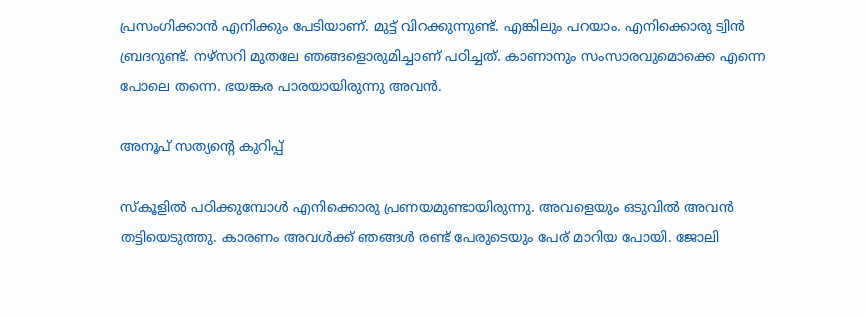പ്രസംഗിക്കാന്‍ എനിക്കും പേടിയാണ്. മുട്ട് വിറക്കുന്നുണ്ട്. എങ്കിലും പറയാം. എനിക്കൊരു ട്വിന്‍ ബ്രദറുണ്ട്. നഴ്‌സറി മുതലേ ഞങ്ങളൊരുമിച്ചാണ് പഠിച്ചത്. കാണാനും സംസാരവുമൊക്കെ എന്നെ പോലെ തന്നെ. ഭയങ്കര പാരയായിരുന്നു അവന്‍.

അനൂപ് സത്യന്റെ കുറിപ്പ്

സ്‌കൂളില്‍ പഠിക്കുമ്പോള്‍ എനിക്കൊരു പ്രണയമുണ്ടായിരുന്നു. അവളെയും ഒടുവില്‍ അവന്‍ തട്ടിയെടുത്തു. കാരണം അവള്‍ക്ക് ഞങ്ങള്‍ രണ്ട് പേരുടെയും പേര് മാറിയ പോയി. ജോലി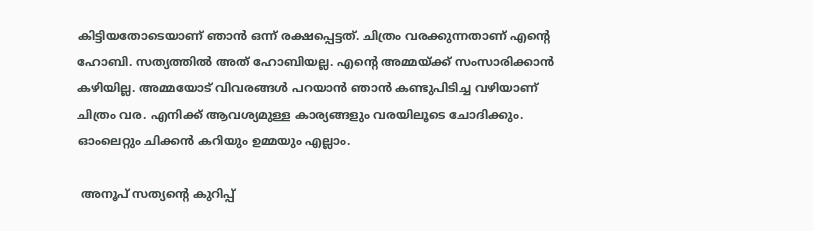കിട്ടിയതോടെയാണ് ഞാന്‍ ഒന്ന് രക്ഷപ്പെട്ടത്. ചിത്രം വരക്കുന്നതാണ് എന്റെ ഹോബി. സത്യത്തില്‍ അത് ഹോബിയല്ല. എന്റെ അമ്മയ്ക്ക് സംസാരിക്കാന്‍ കഴിയില്ല. അമ്മയോട് വിവരങ്ങള്‍ പറയാന്‍ ഞാന്‍ കണ്ടുപിടിച്ച വഴിയാണ് ചിത്രം വര. എനിക്ക് ആവശ്യമുള്ള കാര്യങ്ങളും വരയിലൂടെ ചോദിക്കും. ഓംലെറ്റും ചിക്കന്‍ കറിയും ഉമ്മയും എല്ലാം.

 അനൂപ് സത്യന്റെ കുറിപ്പ്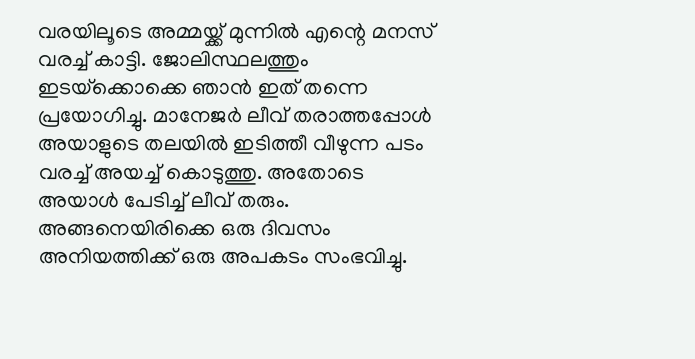വരയിലൂടെ അമ്മയ്ക്ക് മുന്നില്‍ എന്റെ മനസ് വരച്ച് കാട്ടി. ജോലിസ്ഥലത്തും ഇടയ്‌ക്കൊക്കെ ഞാന്‍ ഇത് തന്നെ പ്രയോഗിച്ചു. മാനേജര്‍ ലീവ് തരാത്തപ്പോള്‍ അയാളുടെ തലയില്‍ ഇടിത്തീ വീഴുന്ന പടം വരച്ച് അയച്ച് കൊടുത്തു. അതോടെ അയാള്‍ പേടിച്ച് ലീവ് തരും. അങ്ങനെയിരിക്കെ ഒരു ദിവസം അനിയത്തിക്ക് ഒരു അപകടം സംഭവിച്ചു.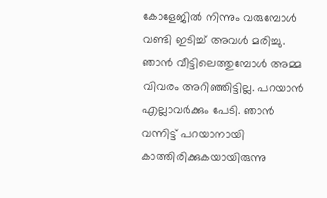കോളേജില്‍ നിന്നും വരുമ്പോള്‍ വണ്ടി ഇടിച്ച് അവള്‍ മരിച്ചു. ഞാന്‍ വീട്ടിലെത്തുമ്പോള്‍ അമ്മ വിവരം അറിഞ്ഞിട്ടില്ല. പറയാന്‍ എല്ലാവര്‍ക്കും പേടി. ഞാന്‍ വന്നിട്ട് പറയാനായി കാത്തിരിക്കുകയായിരുന്നു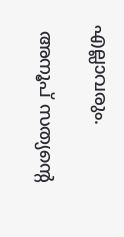എല്ലാവരും.

 അനൂപ് സത്യന്റെ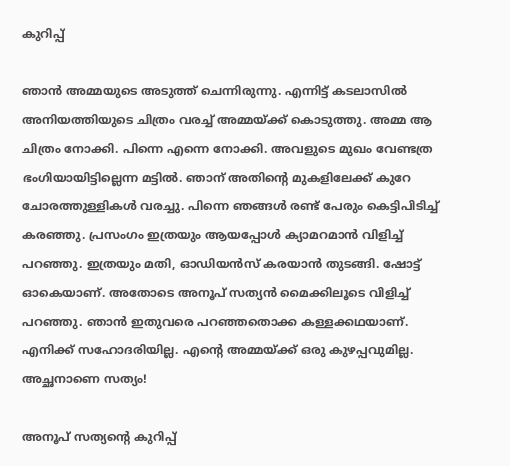കുറിപ്പ്

ഞാന്‍ അമ്മയുടെ അടുത്ത് ചെന്നിരുന്നു. എന്നിട്ട് കടലാസില്‍ അനിയത്തിയുടെ ചിത്രം വരച്ച് അമ്മയ്ക്ക് കൊടുത്തു. അമ്മ ആ ചിത്രം നോക്കി. പിന്നെ എന്നെ നോക്കി. അവളുടെ മുഖം വേണ്ടത്ര ഭംഗിയായിട്ടില്ലെന്ന മട്ടില്‍. ഞാന് അതിന്റെ മുകളിലേക്ക് കുറേ ചോരത്തുള്ളികള്‍ വരച്ചു. പിന്നെ ഞങ്ങള്‍ രണ്ട് പേരും കെട്ടിപിടിച്ച് കരഞ്ഞു. പ്രസംഗം ഇത്രയും ആയപ്പോള്‍ ക്യാമറമാന്‍ വിളിച്ച് പറഞ്ഞു. ഇത്രയും മതി, ഓഡിയന്‍സ് കരയാന്‍ തുടങ്ങി. ഷോട്ട് ഓകെയാണ്. അതോടെ അനൂപ് സത്യന്‍ മൈക്കിലൂടെ വിളിച്ച് പറഞ്ഞു. ഞാന്‍ ഇതുവരെ പറഞ്ഞതൊക്ക കള്ളക്കഥയാണ്. എനിക്ക് സഹോദരിയില്ല. എന്റെ അമ്മയ്ക്ക് ഒരു കുഴപ്പവുമില്ല. അച്ഛനാണെ സത്യം!

അനൂപ് സത്യന്റെ കുറിപ്പ്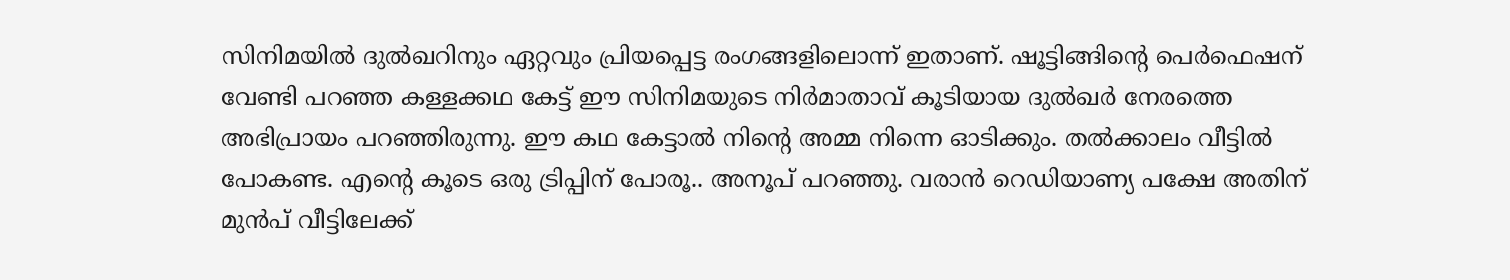സിനിമയില്‍ ദുല്‍ഖറിനും ഏറ്റവും പ്രിയപ്പെട്ട രംഗങ്ങളിലൊന്ന് ഇതാണ്. ഷൂട്ടിങ്ങിന്റെ പെര്‍ഫെഷന് വേണ്ടി പറഞ്ഞ കള്ളക്കഥ കേട്ട് ഈ സിനിമയുടെ നിര്‍മാതാവ് കൂടിയായ ദുല്‍ഖര്‍ നേരത്തെ അഭിപ്രായം പറഞ്ഞിരുന്നു. ഈ കഥ കേട്ടാല്‍ നിന്റെ അമ്മ നിന്നെ ഓടിക്കും. തല്‍ക്കാലം വീട്ടില്‍ പോകണ്ട. എന്റെ കൂടെ ഒരു ട്രിപ്പിന് പോരൂ.. അനൂപ് പറഞ്ഞു. വരാന്‍ റെഡിയാണ്യ പക്ഷേ അതിന് മുന്‍പ് വീട്ടിലേക്ക്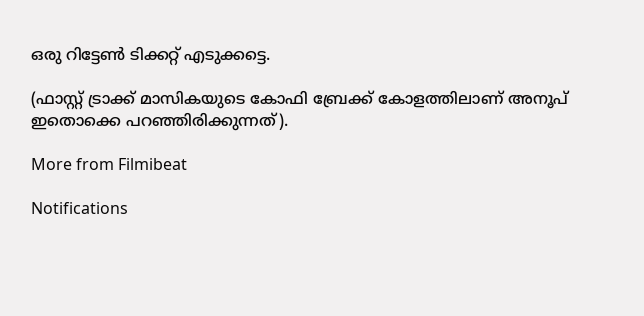ഒരു റിട്ടേണ്‍ ടിക്കറ്റ് എടുക്കട്ടെ.

(ഫാസ്റ്റ് ട്രാക്ക് മാസികയുടെ കോഫി ബ്രേക്ക് കോളത്തിലാണ് അനൂപ് ഇതൊക്കെ പറഞ്ഞിരിക്കുന്നത്).

More from Filmibeat

Notifications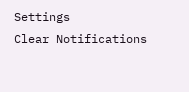Settings
Clear Notifications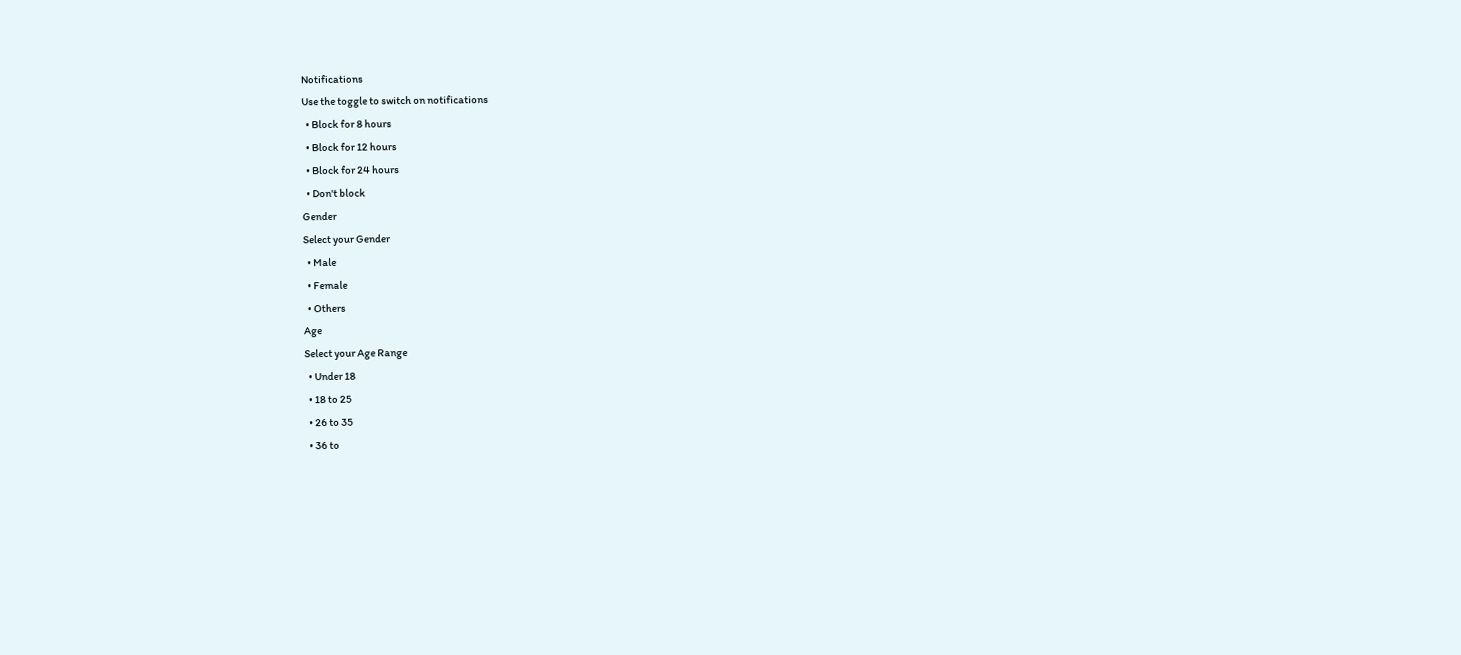Notifications
Use the toggle to switch on notifications
  • Block for 8 hours
  • Block for 12 hours
  • Block for 24 hours
  • Don't block
Gender
Select your Gender
  • Male
  • Female
  • Others
Age
Select your Age Range
  • Under 18
  • 18 to 25
  • 26 to 35
  • 36 to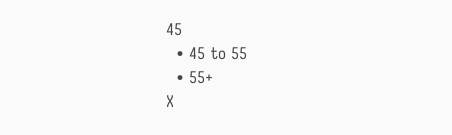45
  • 45 to 55
  • 55+
X